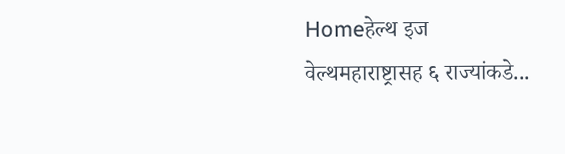Homeहेल्थ इज वेल्थमहाराष्ट्रासह ६ राज्यांकडे...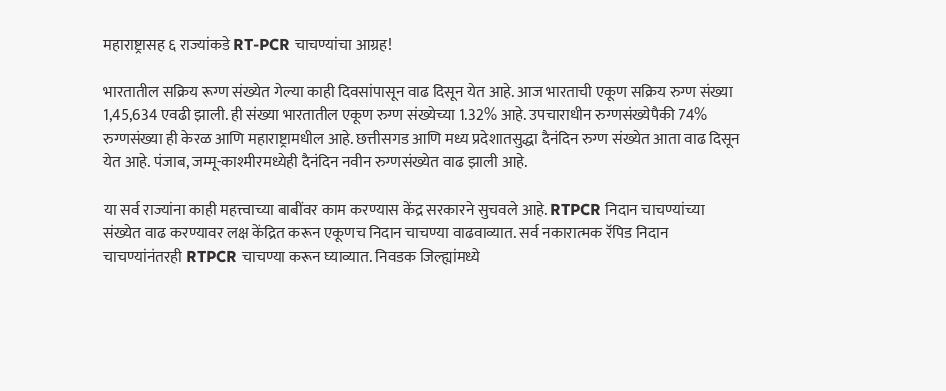महाराष्ट्रासह ६ राज्यांकडे RT-PCR चाचण्यांचा आग्रह!

भारतातील सक्रिय रूग्ण संख्येत गेल्या काही दिवसांपासून वाढ दिसून येत आहे. आज भारताची एकूण सक्रिय रुग्ण संख्या 1,45,634 एवढी झाली. ही संख्या भारतातील एकूण रुग्ण संख्येच्या 1.32% आहे. उपचाराधीन रुग्णसंख्येपैकी 74% रुग्णसंख्या ही केरळ आणि महाराष्ट्रामधील आहे. छत्तीसगड आणि मध्य प्रदेशातसुद्धा दैनंदिन रुग्ण संख्येत आता वाढ दिसून येत आहे. पंजाब, जम्मू-काश्मीरमध्येही दैनंदिन नवीन रुग्णसंख्येत वाढ झाली आहे.

या सर्व राज्यांना काही महत्त्वाच्या बाबींवर काम करण्यास केंद्र सरकारने सुचवले आहे. RTPCR निदान चाचण्यांच्या संख्येत वाढ करण्यावर लक्ष केंद्रित करून एकूणच निदान चाचण्या वाढवाव्यात. सर्व नकारात्मक रॅपिड निदान चाचण्यांनंतरही RTPCR चाचण्या करून घ्याव्यात. निवडक जिल्ह्यांमध्ये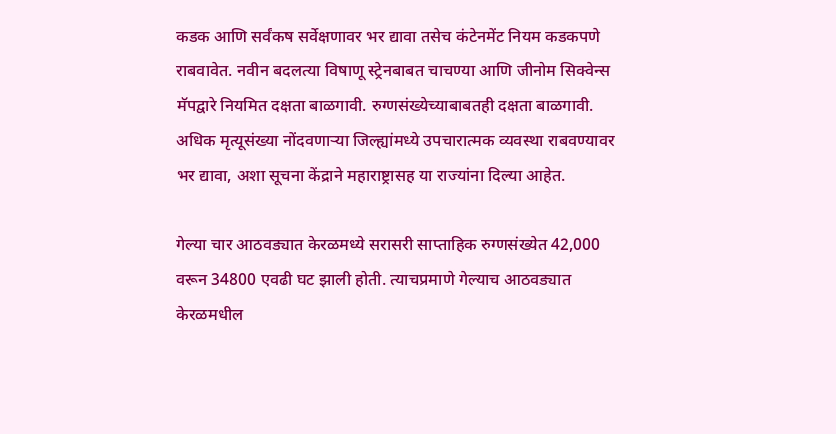कडक आणि सर्वंकष सर्वेक्षणावर भर द्यावा तसेच कंटेनमेंट नियम कडकपणे राबवावेत. नवीन बदलत्या विषाणू स्ट्रेनबाबत चाचण्या आणि जीनोम सिक्वेन्स मॅपद्वारे नियमित दक्षता बाळगावी. रुग्णसंख्येच्याबाबतही दक्षता बाळगावी. अधिक मृत्यूसंख्या नोंदवणाऱ्या जिल्ह्यांमध्ये उपचारात्मक व्यवस्था राबवण्यावर भर द्यावा, अशा सूचना केंद्राने महाराष्ट्रासह या राज्यांना दिल्या आहेत.

गेल्या चार आठवड्यात केरळमध्ये सरासरी साप्ताहिक रुग्णसंख्येत 42,000 वरून 34800 एवढी घट झाली होती. त्याचप्रमाणे गेल्याच आठवड्यात केरळमधील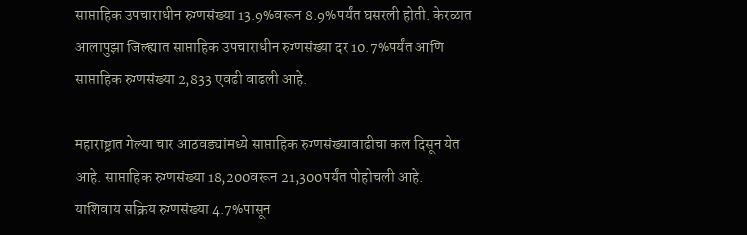साप्ताहिक उपचाराधीन रुग्णसंख्या 13.9%वरून 8.9%पर्यंत घसरली होती. केरळात आलापुझा जिल्ह्यात साप्ताहिक उपचाराधीन रुग्णसंख्या दर 10.7%पर्यंत आणि साप्ताहिक रुग्णसंख्या 2,833 एवढी वाढली आहे.

महाराष्ट्रात गेल्या चार आठवड्यांमध्ये साप्ताहिक रुग्णसंख्यावाढीचा कल दिसून येत आहे. साप्ताहिक रुग्णसंख्या 18,200वरून 21,300पर्यंत पोहोचली आहे. याशिवाय सक्रिय रुग्णसंख्या 4.7%पासून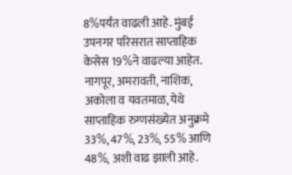8%पर्यंत वाढली आहे. मुंबई उपनगर परिसरात साप्ताहिक केसेस 19%ने वाढल्या आहेत. नागपूर, अमरावती, नाशिक, अकोला व यवतमाळ, येथे साप्ताहिक रुग्णसंख्येत अनुक्रमे 33%, 47%, 23%, 55% आणि 48%, अशी वाढ झाली आहे.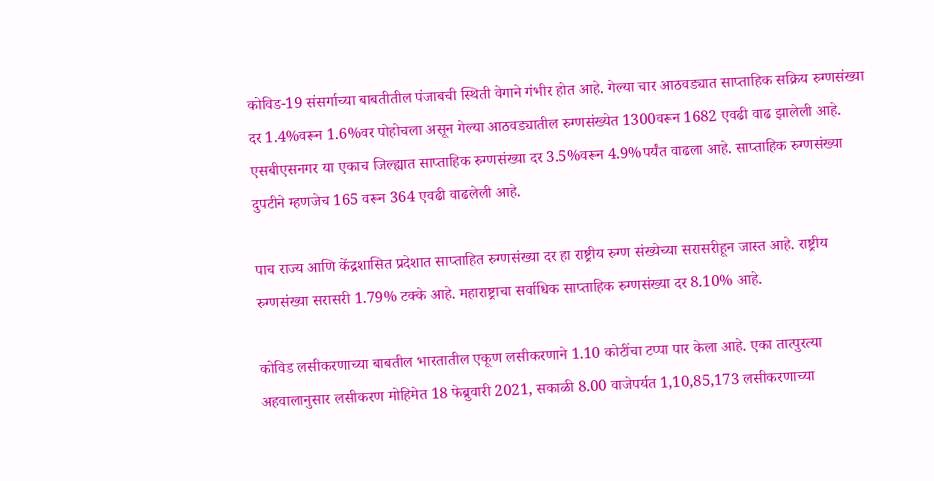कोविड-19 संसर्गाच्या बाबतीतील पंजाबची स्थिती वेगाने गंभीर होत आहे. गेल्या चार आठवड्यात साप्ताहिक सक्रिय रुग्णसंख्या दर 1.4%वरून 1.6%वर पोहोचला असून गेल्या आठवड्यातील रुग्णसंख्येत 1300वरून 1682 एवढी वाढ झालेली आहे. एसबीएसनगर या एकाच जिल्ह्यात साप्ताहिक रुग्णसंख्या दर 3.5%वरून 4.9%पर्यंत वाढला आहे. साप्ताहिक रुग्णसंख्या दुपटीने म्हणजेच 165 वरून 364 एवढी वाढलेली आहे.

पाच राज्य आणि केंद्रशासित प्रदेशात साप्ताहित रुग्णसंख्या दर हा राष्ट्रीय रुग्ण संख्येच्या सरासरीहून जास्त आहे. राष्ट्रीय रुग्णसंख्या सरासरी 1.79% टक्के आहे. महाराष्ट्राचा सर्वाधिक साप्ताहिक रुग्णसंख्या दर 8.10% आहे.

कोविड लसीकरणाच्या बाबतील भारतातील एकूण लसीकरणाने 1.10 कोटींचा टप्पा पार केला आहे. एका तात्पुरत्या अहवालानुसार लसीकरण मोहिमेत 18 फेब्रुवारी 2021, सकाळी 8.00 वाजेपर्यत 1,10,85,173 लसीकरणाच्या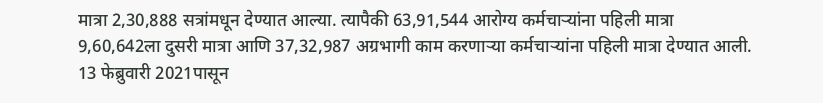मात्रा 2,30,888 सत्रांमधून देण्यात आल्या. त्यापैकी 63,91,544 आरोग्य कर्मचाऱ्यांना पहिली मात्रा 9,60,642ला दुसरी मात्रा आणि 37,32,987 अग्रभागी काम करणाऱ्या कर्मचाऱ्यांना पहिली मात्रा देण्यात आली. 13 फेब्रुवारी 2021पासून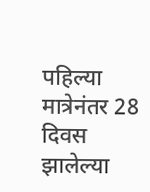पहिल्या मात्रेनंतर 28 दिवस झालेल्या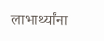लाभार्थ्यांना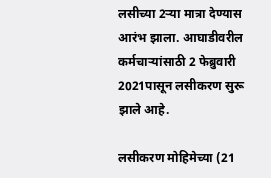लसीच्या 2ऱ्या मात्रा देण्यास आरंभ झाला. आघाडीवरील कर्मचाऱ्यांसाठी 2 फेब्रुवारी 2021पासून लसीकरण सुरू झाले आहे.

लसीकरण मोहिमेच्या (21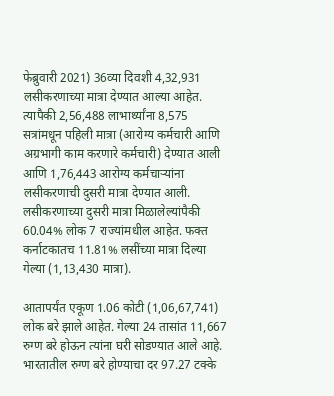फेब्रुवारी 2021) 36व्या दिवशी 4,32,931 लसीकरणाच्या मात्रा देण्यात आल्या आहेत. त्यापैकी 2,56,488 लाभार्थ्यांना 8,575 सत्रांमधून पहिली मात्रा (आरोग्य कर्मचारी आणि अग्रभागी काम करणारे कर्मचारी) देण्यात आली आणि 1,76,443 आरोग्य कर्मचाऱ्यांना लसीकरणाची दुसरी मात्रा देण्यात आली. लसीकरणाच्या दुसरी मात्रा मिळालेल्यांपैकी 60.04% लोक 7 राज्यांमधील आहेत. फक्त कर्नाटकातच 11.81% लसींच्या मात्रा दिल्या गेल्या (1,13,430 मात्रा).

आतापर्यंत एकूण 1.06 कोटी (1,06,67,741) लोक बरे झाले आहेत. गेल्या 24 तासांत 11,667 रुग्ण बरे होऊन त्यांना घरी सोडण्यात आले आहे. भारतातील रुग्ण बरे होण्याचा दर 97.27 टक्के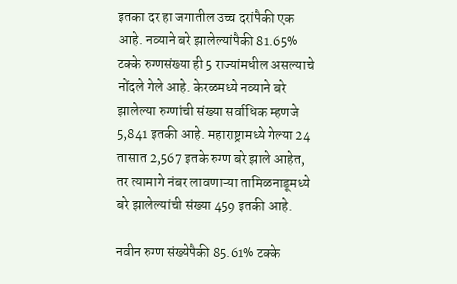इतका दर हा जगातील उच्च दरांपैकी एक आहे. नव्याने बरे झालेल्यांपैकी 81.65% टक्के रुग्णसंख्या ही 5 राज्यांमधील असल्याचे नोंदले गेले आहे. केरळमध्ये नव्याने बरे झालेल्या रुग्णांची संख्या सर्वाधिक म्हणजे 5,841 इतकी आहे. महाराष्ट्रामध्ये गेल्या 24 तासात 2,567 इतके रुग्ण बरे झाले आहेत, तर त्यामागे नंबर लावणाऱ्या तामिळनाडूमध्ये बरे झालेल्यांची संख्या 459 इतकी आहे.

नवीन रुग्ण संख्येपैकी 85.61% टक्के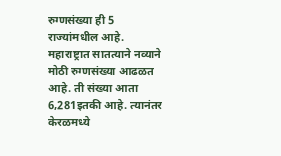रुग्णसंख्या ही 5 राज्यांमधील आहे. महाराष्ट्रात सातत्याने नव्याने मोठी रुग्णसंख्या आढळत आहे. ती संख्या आता 6,281इतकी आहे. त्यानंतर केरळमध्ये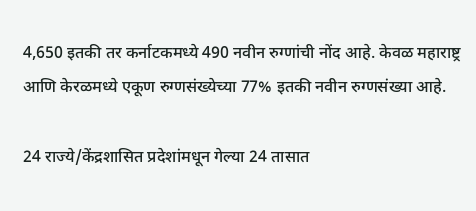4,650 इतकी तर कर्नाटकमध्ये 490 नवीन रुग्णांची नोंद आहे. केवळ महाराष्ट्र आणि केरळमध्ये एकूण रुग्णसंख्येच्या 77% इतकी नवीन रुग्णसंख्या आहे.

24 राज्ये/केंद्रशासित प्रदेशांमधून गेल्या 24 तासात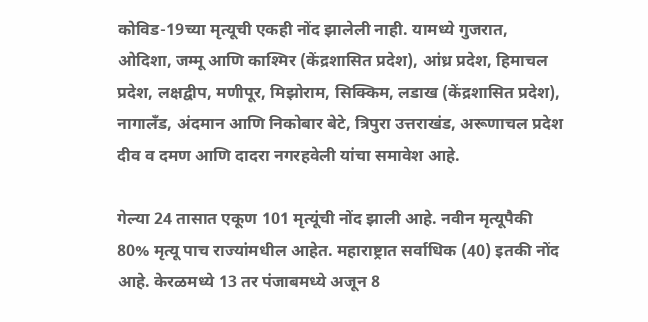कोविड-19च्या मृत्यूची एकही नोंद झालेली नाही. यामध्ये गुजरात, ओदिशा, जम्मू आणि काश्मिर (केंद्रशासित प्रदेश), आंध्र प्रदेश, हिमाचल प्रदेश, लक्षद्वीप, मणीपूर, मिझोराम, सिक्किम, लडाख (केंद्रशासित प्रदेश), नागालँड, अंदमान आणि निकोबार बेटे, त्रिपुरा उत्तराखंड, अरूणाचल प्रदेश दीव व दमण आणि दादरा नगरहवेली यांचा समावेश आहे.

गेल्या 24 तासात एकूण 101 मृत्यूंची नोंद झाली आहे. नवीन मृत्यूपैकी 80% मृत्यू पाच राज्यांमधील आहेत. महाराष्ट्रात सर्वाधिक (40) इतकी नोंद आहे. केरळमध्ये 13 तर पंजाबमध्ये अजून 8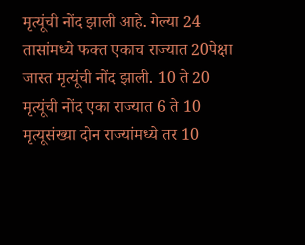मृत्यूंची नोंद झाली आहे. गेल्या 24 तासांमध्ये फक्त एकाच राज्यात 20पेक्षा जास्त मृत्यूंची नोंद झाली. 10 ते 20 मृत्यूंची नोंद एका राज्यात 6 ते 10 मृत्यूसंख्या दोन राज्यांमध्ये तर 10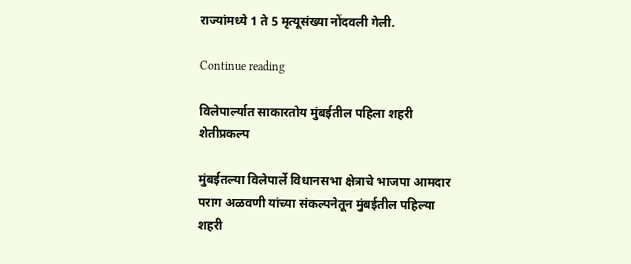राज्यांमध्ये 1 ते 5 मृत्यूसंख्या नोंदवली गेली.

Continue reading

विलेपार्ल्यात साकारतोय मुंबईतील पहिला शहरी शेतीप्रकल्प

मुंबईतल्या विलेपार्ले विधानसभा क्षेत्राचे भाजपा आमदार पराग अळवणी यांच्या संकल्पनेतून मुंबईतील पहिल्या शहरी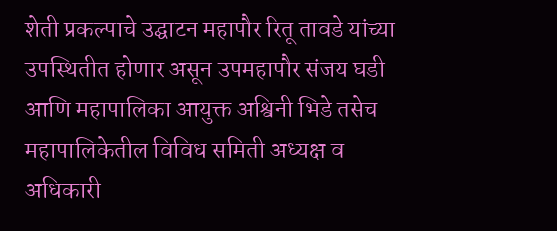शेती प्रकल्पाचे उद्घाटन महापौर रितू तावडे यांच्या उपस्थितीत होणार असून उपमहापौर संजय घडी आणि महापालिका आयुक्त अश्विनी भिडे तसेच महापालिकेतील विविध समिती अध्यक्ष व अधिकारी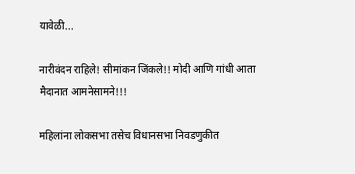यावेळी...

नारीवंदन राहिले! सीमांकन जिंकले!! मोदी आणि गांधी आता मैदानात आमनेसामने!!!

महिलांना लोकसभा तसेच विधानसभा निवडणुकीत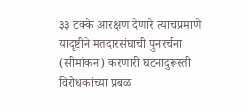३३ टक्के आरक्षण देणारे त्याचप्रमाणे यादृष्टीने मतदारसंघाची पुनरर्चना (सीमांकन) करणारी घटनादुरूस्ती विरोधकांच्या प्रबळ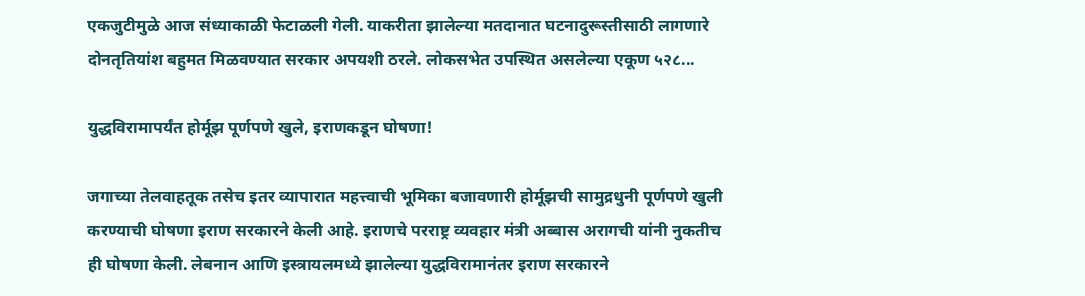एकजुटीमुळे आज संध्याकाळी फेटाळली गेली. याकरीता झालेल्या मतदानात घटनादुरूस्तीसाठी लागणारे दोनतृतियांश बहुमत मिळवण्यात सरकार अपयशी ठरले. लोकसभेत उपस्थित असलेल्या एकूण ५२८...

युद्धविरामापर्यंत होर्मूझ पूर्णपणे खुले, इराणकडून घोषणा!

जगाच्या तेलवाहतूक तसेच इतर व्यापारात महत्त्वाची भूमिका बजावणारी होर्मूझची सामुद्रधुनी पूर्णपणे खुली करण्याची घोषणा इराण सरकारने केली आहे. इराणचे परराष्ट्र व्यवहार मंत्री अब्बास अरागची यांनी नुकतीच ही घोषणा केली. लेबनान आणि इस्त्रायलमध्ये झालेल्या युद्धविरामानंतर इराण सरकारने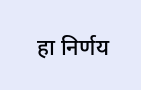हा निर्णय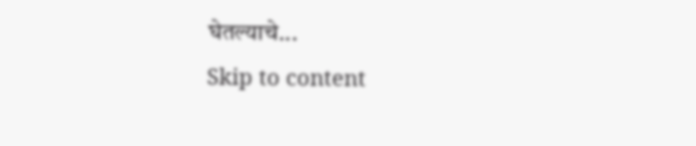घेतल्याचे...
Skip to content